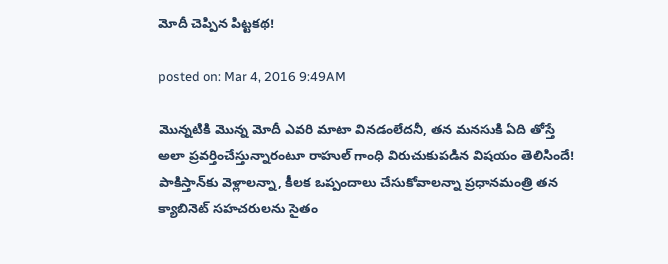మోదీ చెప్పిన పిట్టకథ!

posted on: Mar 4, 2016 9:49AM

మొన్నటికి మొన్న మోదీ ఎవరి మాటా వినడంలేదనీ, తన మనసుకి ఏది తోస్తే అలా ప్రవర్తించేస్తున్నారంటూ రాహుల్ గాంధి విరుచుకుపడిన విషయం తెలిసిందే! పాకిస్తాన్‌కు వెళ్లాలన్నా, కీలక ఒప్పందాలు చేసుకోవాలన్నా ప్రధానమంత్రి తన క్యాబినెట్‌ సహచరులను సైతం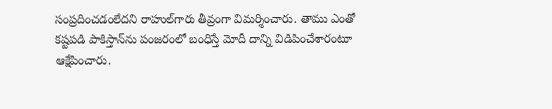సంప్రదించడంలేదని రాహుల్‌గారు తీవ్రంగా విమర్శించారు. తాము ఎంతో కష్టపడి పాకిస్తాన్‌ను పంజరంలో బంధిస్తే మోదీ దాన్ని విడిపించేశారంటూ ఆక్షేపించారు.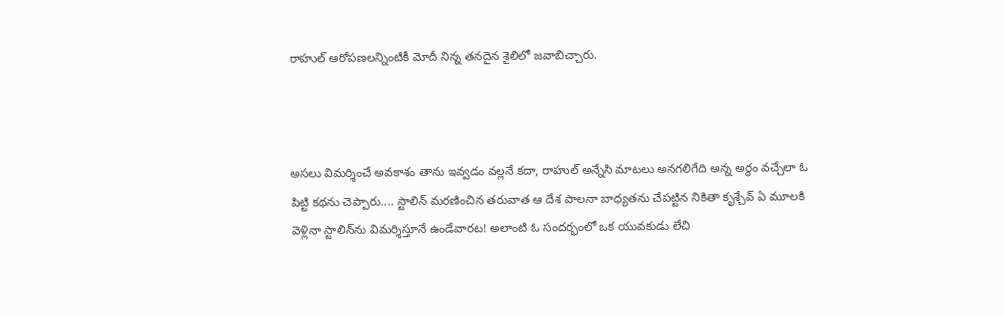రాహుల్‌ ఆరోపణలన్నింటికీ మోదీ నిన్న తనదైన శైలిలో జవాబిచ్చారు.



అసలు విమర్శించే అవకాశం తాను ఇవ్వడం వల్లనే కదా, రాహుల్‌ అన్నేసి మాటలు అనగలిగేది అన్న అర్థం వచ్చేలా ఓ పిట్టి కథను చెప్పారు.... స్టాలిన్‌ మరణించిన తరువాత ఆ దేశ పాలనా బాధ్యతను చేపట్టిన నికితా కృశ్చేవ్‌ ఏ మూలకి వెళ్లినా స్టాలిన్‌ను విమర్శిస్తూనే ఉండేవారట! అలాంటి ఓ సందర్భంలో ఒక యువకుడు లేచి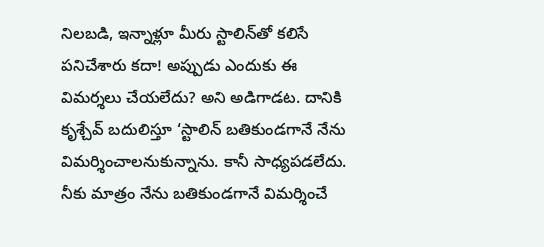నిలబడి, ఇన్నాళ్లూ మీరు స్టాలిన్‌తో కలిసే పనిచేశారు కదా! అప్పుడు ఎందుకు ఈ విమర్శలు చేయలేదు? అని అడిగాడట. దానికి కృశ్చేవ్‌ బదులిస్తూ ‘స్టాలిన్ బతికుండగానే నేను విమర్శించాలనుకున్నాను. కానీ సాధ్యపడలేదు. నీకు మాత్రం నేను బతికుండగానే విమర్శించే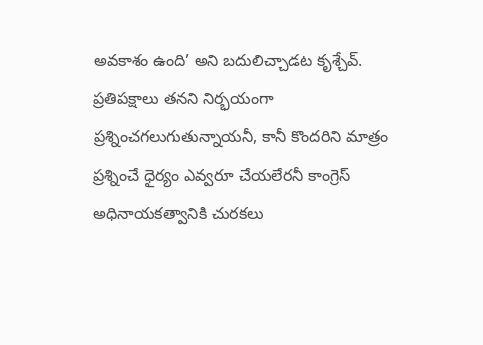అవకాశం ఉంది’ అని బదులిచ్చాడట కృశ్చేవ్‌. ప్రతిపక్షాలు తనని నిర్భయంగా ప్రశ్నించగలుగుతున్నాయనీ, కానీ కొందరిని మాత్రం ప్రశ్నించే ధైర్యం ఎవ్వరూ చేయలేరనీ కాంగ్రెస్‌ అధినాయకత్వానికి చురకలు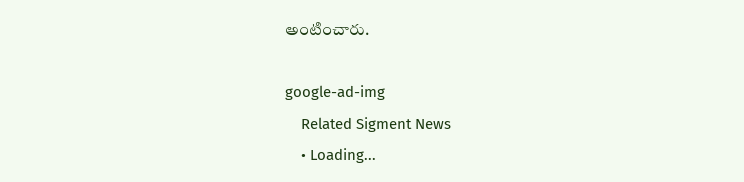అంటించారు.

google-ad-img
    Related Sigment News
    • Loading...